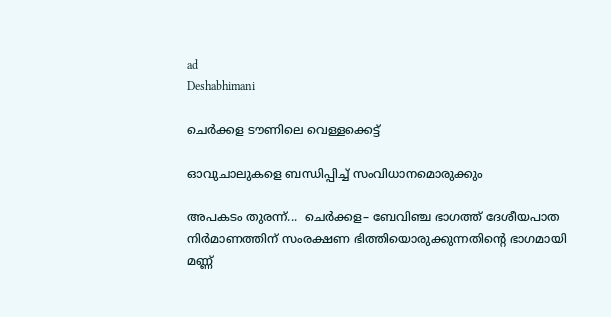ad
Deshabhimani

ചെര്‍ക്കള ടൗണിലെ വെള്ളക്കെട്ട്‌

ഓവുചാലുകളെ ബന്ധിപ്പിച്ച് സംവിധാനമൊരുക്കും

അപകടം തുരന്ന്...  ചെർക്കള– ബേവിഞ്ച ഭാഗത്ത് ദേശീയപാത നിർമാണത്തിന് സംരക്ഷണ ഭിത്തിയൊരുക്കുന്നതിന്റെ ഭാഗമായി മണ്ണ്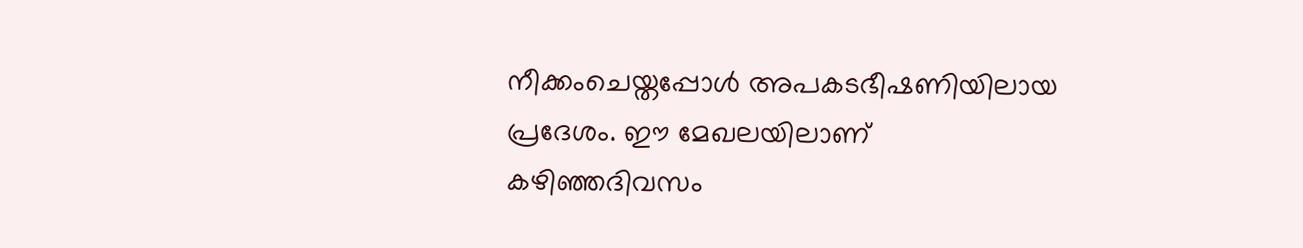നീക്കംചെയ്തപ്പോൾ അപകടഭീഷണിയിലായ പ്രദേശം. ഈ മേഖലയിലാണ് കഴിഞ്ഞദിവസം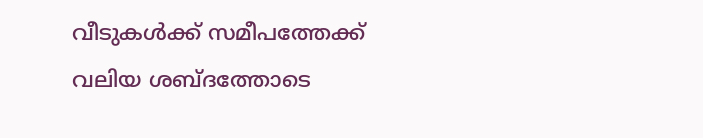വീടുകൾക്ക് സമീപത്തേക്ക് വലിയ ശബ്ദത്തോടെ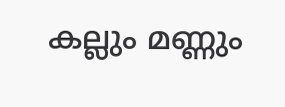കല്ലും മണ്ണും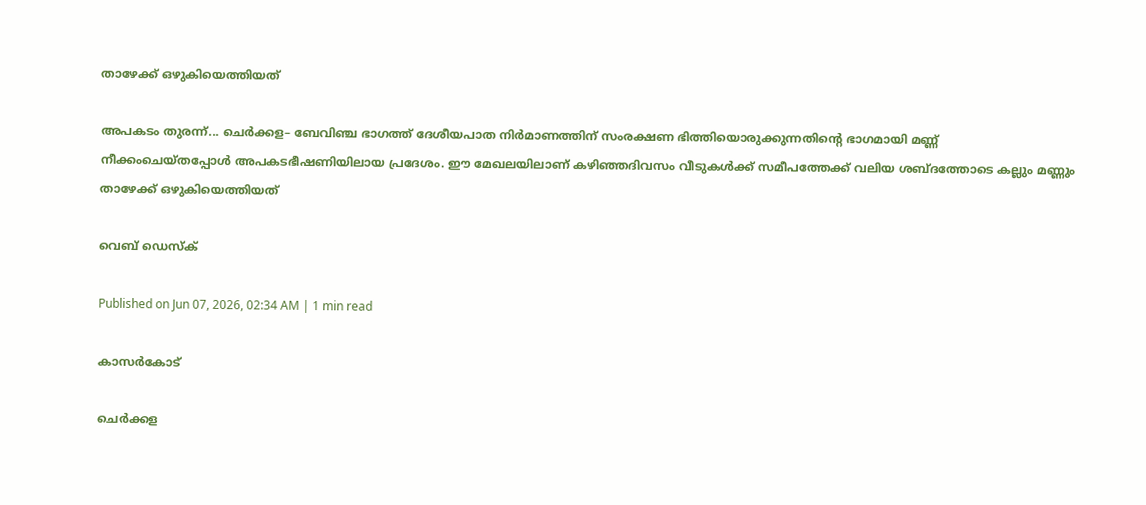താഴേക്ക്‌ ഒഴുകിയെത്തിയത്‌

അപകടം തുരന്ന്... ചെർക്കള– ബേവിഞ്ച ഭാഗത്ത് ദേശീയപാത നിർമാണത്തിന് സംരക്ഷണ ഭിത്തിയൊരുക്കുന്നതിന്റെ ഭാഗമായി മണ്ണ്
നീക്കംചെയ്തപ്പോൾ അപകടഭീഷണിയിലായ പ്രദേശം. ഈ മേഖലയിലാണ് കഴിഞ്ഞദിവസം വീടുകൾക്ക് സമീപത്തേക്ക് വലിയ ശബ്ദത്തോടെ കല്ലും മണ്ണും താഴേക്ക്‌ ഒഴുകിയെത്തിയത്‌

വെബ് ഡെസ്ക്

Published on Jun 07, 2026, 02:34 AM | 1 min read

കാസര്‍കോട്

ചെര്‍ക്കള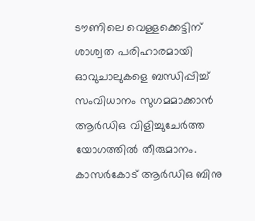ടൗണിലെ വെള്ളക്കെട്ടിന് ശാശ്വത പരിഹാരമായി ഓവുചാലുകളെ ബന്ധിപ്പിച്ച് സംവിധാനം സുഗമമാക്കാന്‍ ആർഡിഒ വിളിച്ചുചേർത്ത യോഗത്തിൽ തീരുമാനം. കാസര്‍കോട് ആര്‍ഡിഒ ബിനു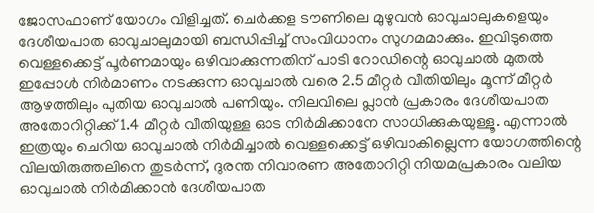ജോസഫാണ്‌ യോഗം വിളിച്ചത്. ചെര്‍ക്കള ടൗണിലെ മുഴുവൻ ഓവുചാലുകളെയും ദേശീയപാത ഓവുചാലുമായി ബന്ധിപ്പിച്ച് സംവിധാനം സുഗമമാക്കും. ഇവിടുത്തെ വെള്ളക്കെട്ട് പൂര്‍ണമായും ഒഴിവാക്കുന്നതിന്‌ പാടി റോഡിന്റെ ഓവുചാല്‍ മുതല്‍ ഇപ്പോള്‍ നിര്‍മാണം നടക്കുന്ന ഓവുചാൽ വരെ 2.5 മീറ്റര്‍ വീതിയിലും മൂന്ന് മീറ്റര്‍ ആഴത്തിലും പുതിയ ഓവുചാല്‍ പണിയും. നിലവിലെ പ്ലാന്‍ പ്രകാരം ദേശീയപാത അതോറിറ്റിക്ക് 1.4 മീറ്റര്‍ വീതിയുള്ള ഓട നിര്‍മിക്കാനേ സാധിക്കുകയുള്ളൂ. എന്നാല്‍ ഇത്രയും ചെറിയ ഓവുചാല്‍ നിര്‍മിച്ചാല്‍ വെള്ളക്കെട്ട് ഒഴിവാകില്ലെന്ന യോഗത്തിന്റെ വിലയിരുത്തലിനെ തുടര്‍ന്ന്, ദുരന്ത നിവാരണ അതോറിറ്റി നിയമപ്രകാരം വലിയ ഓവുചാല്‍ നിര്‍മിക്കാന്‍ ദേശീയപാത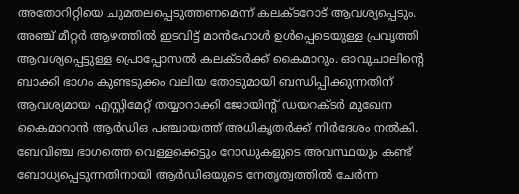അതോറിറ്റിയെ ചുമതലപ്പെടുത്തണമെന്ന് കലക്ടറോട് ആവശ്യപ്പെടും. അഞ്ച് മീറ്റര്‍ ആഴത്തില്‍ ഇടവിട്ട് മാന്‍ഹോള്‍ ഉള്‍പ്പെടെയുള്ള പ്രവൃത്തി ആവശ്യപ്പെട്ടുള്ള പ്രൊപ്പോസൽ കലക്ടർക്ക്‌ കൈമാറും. ഓവുചാലിന്റെ ബാക്കി ഭാഗം കുണ്ടടുക്കം വലിയ തോടുമായി ബന്ധിപ്പിക്കുന്നതിന് ആവശ്യമായ എസ്റ്റിമേറ്റ് തയ്യാറാക്കി ജോയിന്റ് ഡയറക്ടര്‍ മുഖേന കൈമാറാന്‍ ആര്‍ഡിഒ പഞ്ചായത്ത് അധികൃതര്‍ക്ക് നിര്‍ദേശം നല്‍കി. ബേവിഞ്ച ഭാഗത്തെ വെള്ളക്കെട്ടും റോഡുകളുടെ അവസ്ഥയും കണ്ട് ബോധ്യപ്പെടുന്നതിനായി ആര്‍ഡിഒയുടെ നേതൃത്വത്തില്‍ ചേർന്ന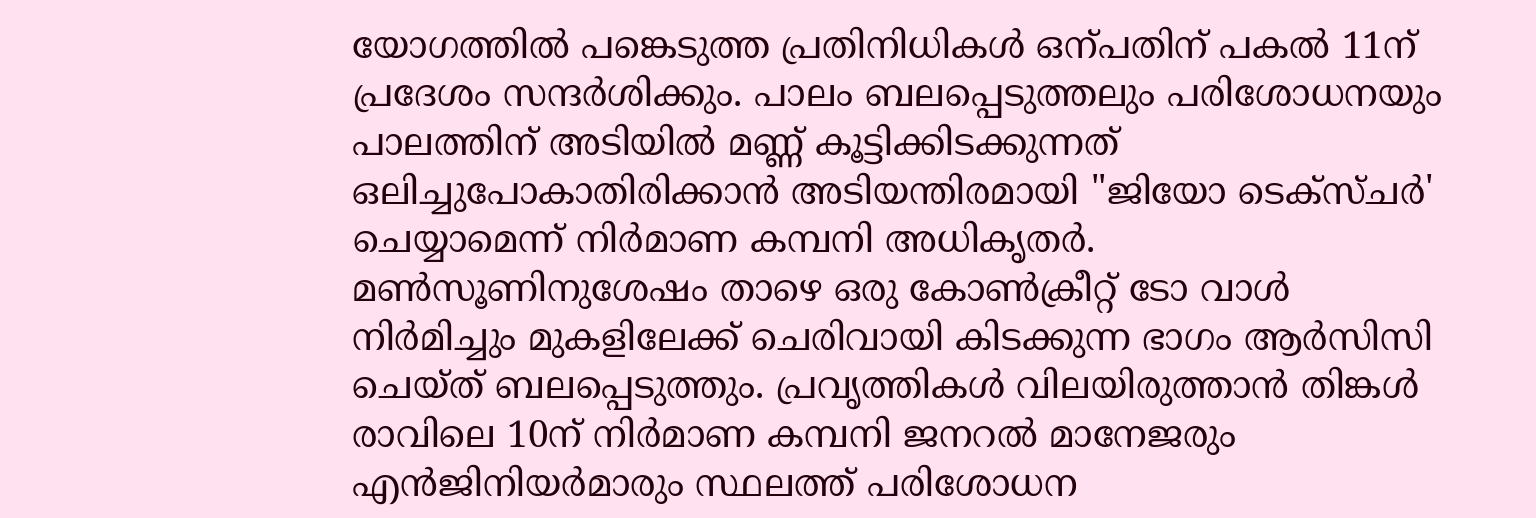യോഗത്തില്‍ പങ്കെടുത്ത പ്രതിനിധികള്‍ ഒന്പതിന് പകൽ 11ന് പ്രദേശം സന്ദര്‍ശിക്കും. പാലം ബലപ്പെടുത്തലും പരിശോധനയും പാലത്തിന് അടിയില്‍ മണ്ണ് കൂട്ടിക്കിടക്കുന്നത് ഒലിച്ചുപോകാതിരിക്കാന്‍ അടിയന്തിരമായി "ജിയോ ടെക്സ്ചര്‍' ചെയ്യാമെന്ന് നിര്‍മാണ കമ്പനി അധികൃതര്‍. മണ്‍സൂണിനുശേഷം താഴെ ഒരു കോണ്‍ക്രീറ്റ് ടോ വാള്‍ നിര്‍മിച്ചും മുകളിലേക്ക് ചെരിവായി കിടക്കുന്ന ഭാഗം ആര്‍സിസി ചെയ്‌ത്‌ ബലപ്പെടുത്തും. പ്രവൃത്തികള്‍ വിലയിരുത്താന്‍ തിങ്കൾ രാവിലെ 10ന് നിര്‍മാണ കമ്പനി ജനറല്‍ മാനേജരും എൻജിനിയര്‍മാരും സ്ഥലത്ത് പരിശോധന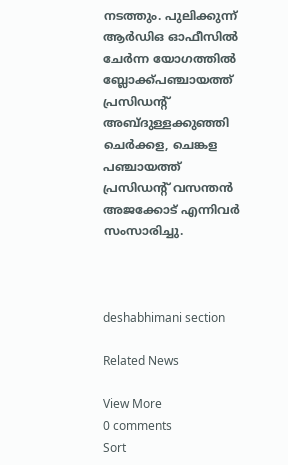നടത്തും. പുലിക്കുന്ന് ആര്‍ഡിഒ ഓഫീസില്‍ ചേര്‍ന്ന യോഗത്തില്‍ ബ്ലോക്ക്പഞ്ചായത്ത് പ്രസിഡന്റ് അബ്ദുള്ളക്കുഞ്ഞി ചെര്‍ക്കള, ചെങ്കള പഞ്ചായത്ത് പ്രസിഡന്റ് വസന്തന്‍ അജക്കോട് എന്നിവര്‍ സംസാരിച്ചു.



deshabhimani section

Related News

View More
0 comments
Sort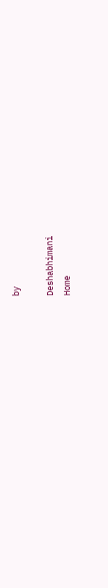by

Deshabhimani
Home